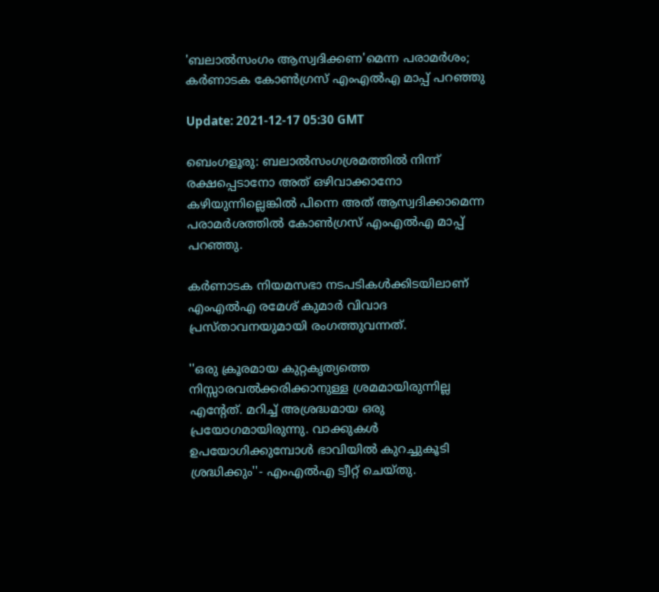'ബലാല്‍സംഗം ആസ്വദിക്കണ'മെന്ന പരാമര്‍ശം; കര്‍ണാടക കോണ്‍ഗ്രസ് എംഎല്‍എ മാപ്പ് പറഞ്ഞു

Update: 2021-12-17 05:30 GMT

ബെംഗളൂരു: ബലാല്‍സംഗശ്രമത്തില്‍ നിന്ന് രക്ഷപ്പെടാനോ അത് ഒഴിവാക്കാനോ കഴിയുന്നില്ലെങ്കില്‍ പിന്നെ അത് ആസ്വദിക്കാമെന്ന പരാമര്‍ശത്തില്‍ കോണ്‍ഗ്രസ് എംഎല്‍എ മാപ്പ് പറഞ്ഞു.

കര്‍ണാടക നിയമസഭാ നടപടികള്‍ക്കിടയിലാണ് എംഎല്‍എ രമേശ് കുമാര്‍ വിവാദ പ്രസ്താവനയുമായി രംഗത്തുവന്നത്.

''ഒരു ക്രൂരമായ കുറ്റകൃത്യത്തെ നിസ്സാരവല്‍ക്കരിക്കാനുള്ള ശ്രമമായിരുന്നില്ല എന്റേത്. മറിച്ച് അശ്രദ്ധമായ ഒരു പ്രയോഗമായിരുന്നു. വാക്കുകള്‍ ഉപയോഗിക്കുമ്പോള്‍ ഭാവിയില്‍ കുറച്ചുകൂടി ശ്രദ്ധിക്കും''- എംഎല്‍എ ട്വീറ്റ് ചെയ്തു.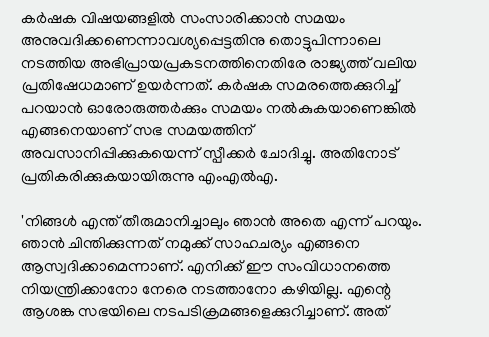കര്‍ഷക വിഷയങ്ങളില്‍ സംസാരിക്കാന്‍ സമയം അനുവദിക്കണെന്നാവശ്യപ്പെട്ടതിനു തൊട്ടുപിന്നാലെ നടത്തിയ അഭിപ്രായപ്രകടനത്തിനെതിരേ രാജ്യത്ത് വലിയ പ്രതിഷേധമാണ് ഉയര്‍ന്നത്. കര്‍ഷക സമരത്തെക്കുറിച്ച് പറയാന്‍ ഓരോരുത്തര്‍ക്കും സമയം നല്‍കുകയാണെങ്കില്‍ എങ്ങനെയാണ് സഭ സമയത്തിന് അവസാനിപ്പിക്കുകയെന്ന് സ്പീക്കര്‍ ചോദിച്ചു. അതിനോട് പ്രതികരിക്കുകയായിരുന്നു എംഎല്‍എ.

'നിങ്ങള്‍ എന്ത് തീരുമാനിച്ചാലും ഞാന്‍ അതെ എന്ന് പറയും. ഞാന്‍ ചിന്തിക്കുന്നത് നമുക്ക് സാഹചര്യം എങ്ങനെ ആസ്വദിക്കാമെന്നാണ്. എനിക്ക് ഈ സംവിധാനത്തെ നിയന്ത്രിക്കാനോ നേരെ നടത്താനോ കഴിയില്ല. എന്റെ ആശങ്ക സഭയിലെ നടപടിക്രമങ്ങളെക്കുറിച്ചാണ്. അത്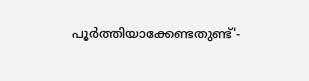പൂര്‍ത്തിയാക്കേണ്ടതുണ്ട്'-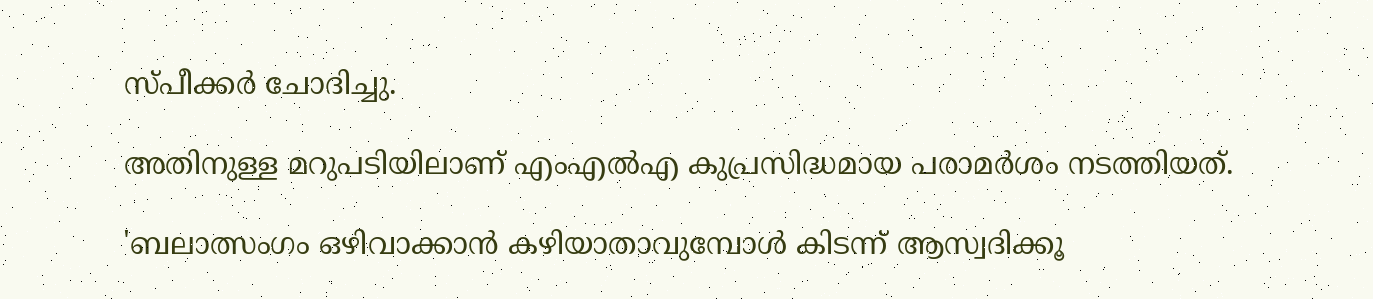സ്പീക്കര്‍ ചോദിച്ചു.

അതിനുള്ള മറുപടിയിലാണ് എംഎല്‍എ കുപ്രസിദ്ധമായ പരാമര്‍ശം നടത്തിയത്.

'ബലാത്സംഗം ഒഴിവാക്കാന്‍ കഴിയാതാവുമ്പോള്‍ കിടന്ന് ആസ്വദിക്കൂ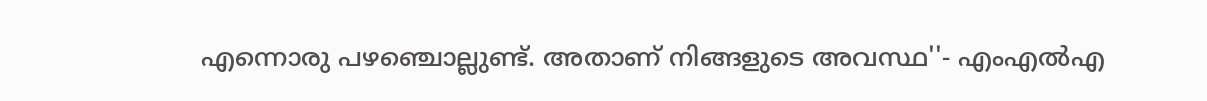എന്നൊരു പഴഞ്ചൊല്ലുണ്ട്. അതാണ് നിങ്ങളുടെ അവസ്ഥ''- എംഎല്‍എ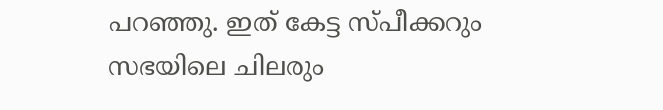പറഞ്ഞു. ഇത് കേട്ട സ്പീക്കറും സഭയിലെ ചിലരും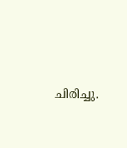ചിരിച്ചു.